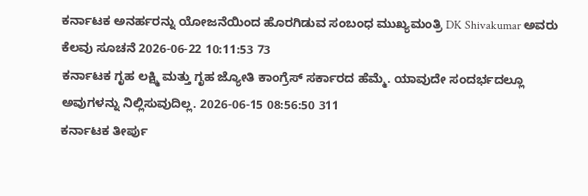ಕರ್ನಾಟಕ ಅನರ್ಹರನ್ನು ಯೋಜನೆಯಿಂದ ಹೊರಗಿಡುವ ಸಂಬಂಧ ಮುಖ್ಯಮಂತ್ರಿ DK Shivakumar ಅವರು ಕೆಲವು ಸೂಚನೆ 2026-06-22 10:11:53 73
ಕರ್ನಾಟಕ ಗೃಹ ಲಕ್ಷ್ಮಿ ಮತ್ತು ಗೃಹ ಜ್ಯೋತಿ ಕಾಂಗ್ರೆಸ್ ಸರ್ಕಾರದ ಹೆಮ್ಮೆ. ಯಾವುದೇ ಸಂದರ್ಭದಲ್ಲೂ ಅವುಗಳನ್ನು ನಿಲ್ಲಿಸುವುದಿಲ್ಲ. 2026-06-15 08:56:50 311
ಕರ್ನಾಟಕ ತೀರ್ಪು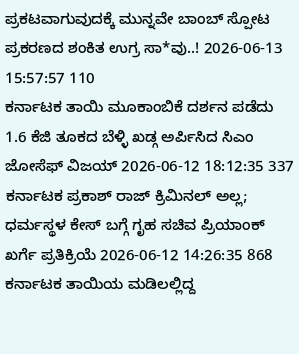ಪ್ರಕಟವಾಗುವುದಕ್ಕೆ ಮುನ್ನವೇ ಬಾಂಬ್ ಸ್ಪೋಟ ಪ್ರಕರಣದ ಶಂಕಿತ ಉಗ್ರ ಸಾ*ವು..! 2026-06-13 15:57:57 110
ಕರ್ನಾಟಕ ತಾಯಿ ಮೂಕಾಂಬಿಕೆ ದರ್ಶನ ಪಡೆದು 1.6 ಕೆಜಿ ತೂಕದ ಬೆಳ್ಳಿ ಖಡ್ಗ ಅರ್ಪಿಸಿದ ಸಿಎಂ ಜೋಸೆಫ್ ವಿಜಯ್ 2026-06-12 18:12:35 337
ಕರ್ನಾಟಕ ಪ್ರಕಾಶ್ ರಾಜ್ ಕ್ರಿಮಿನಲ್ ಅಲ್ಲ; ಧರ್ಮಸ್ಥಳ ಕೇಸ್ ಬಗ್ಗೆ ಗೃಹ ಸಚಿವ ಪ್ರಿಯಾಂಕ್ ಖರ್ಗೆ ಪ್ರತಿಕ್ರಿಯೆ 2026-06-12 14:26:35 868
ಕರ್ನಾಟಕ ತಾಯಿಯ ಮಡಿಲಲ್ಲಿದ್ದ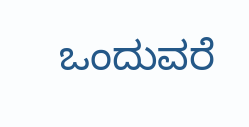ಒಂದುವರೆ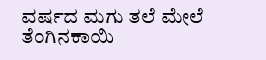ವರ್ಷದ ಮಗು ತಲೆ ಮೇಲೆ ತೆಂಗಿನಕಾಯಿ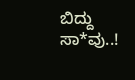ಬಿದ್ದು ಸಾ*ವು..!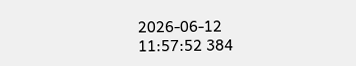2026-06-12 11:57:52 384